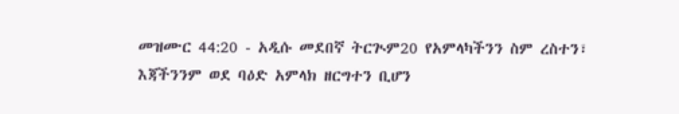መዝሙር 44:20 - አዲሱ መደበኛ ትርጒም20 የአምላካችንን ስም ረስተን፣ እጃችንንም ወደ ባዕድ አምላክ ዘርግተን ቢሆን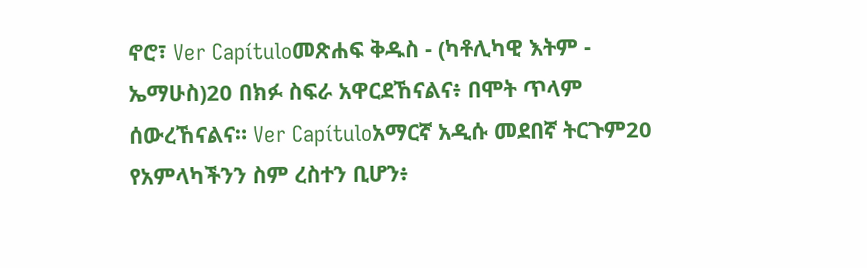ኖሮ፣ Ver Capítuloመጽሐፍ ቅዱስ - (ካቶሊካዊ እትም - ኤማሁስ)20 በክፉ ስፍራ አዋርደኸናልና፥ በሞት ጥላም ሰውረኸናልና። Ver Capítuloአማርኛ አዲሱ መደበኛ ትርጉም20 የአምላካችንን ስም ረስተን ቢሆን፥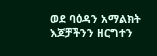ወደ ባዕዳን አማልክት እጆቻችንን ዘርግተን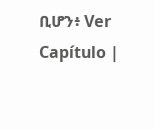ቢሆን፥ Ver Capítulo |